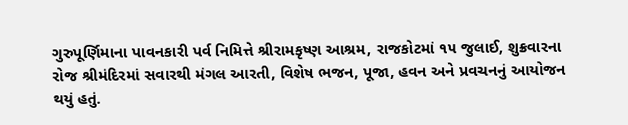ગુરુપૂર્ણિમાના પાવનકારી પર્વ નિમિત્તે શ્રીરામકૃષ્ણ આશ્રમ, રાજકોટમાં ૧૫ જુલાઈ, શુક્રવારના રોજ શ્રીમંદિરમાં સવારથી મંગલ આરતી, વિશેષ ભજન, પૂજા, હવન અને પ્રવચનનું આયોજન થયું હતું.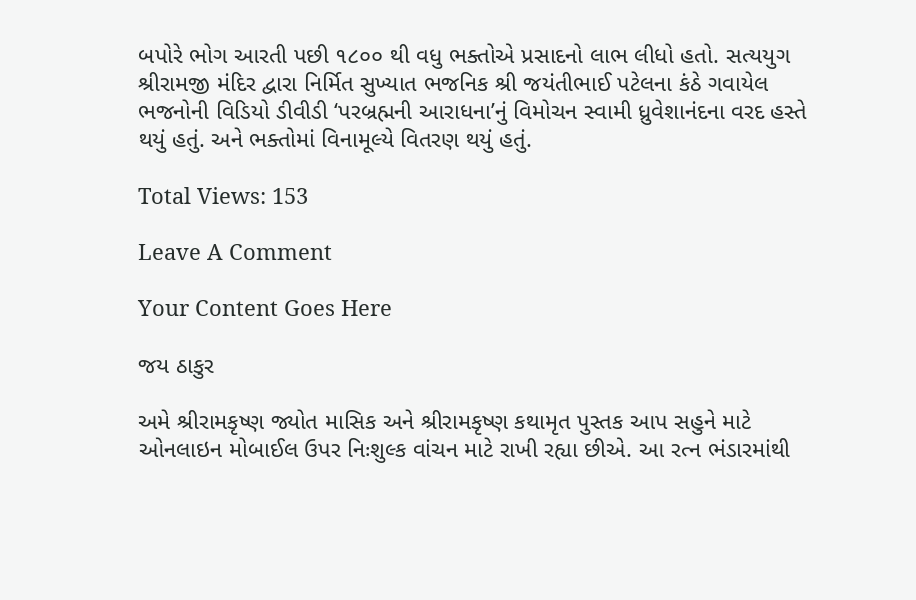બપોરે ભોગ આરતી પછી ૧૮૦૦ થી વધુ ભક્તોએ પ્રસાદનો લાભ લીધો હતો. સત્યયુગ શ્રીરામજી મંદિર દ્વારા નિર્મિત સુખ્યાત ભજનિક શ્રી જયંતીભાઈ પટેલના કંઠે ગવાયેલ ભજનોની વિડિયો ડીવીડી ‘પરબ્રહ્મની આરાધના’નું વિમોચન સ્વામી ધ્રુવેશાનંદના વરદ હસ્તે થયું હતું. અને ભક્તોમાં વિનામૂલ્યે વિતરણ થયું હતું.

Total Views: 153

Leave A Comment

Your Content Goes Here

જય ઠાકુર

અમે શ્રીરામકૃષ્ણ જ્યોત માસિક અને શ્રીરામકૃષ્ણ કથામૃત પુસ્તક આપ સહુને માટે ઓનલાઇન મોબાઈલ ઉપર નિઃશુલ્ક વાંચન માટે રાખી રહ્યા છીએ. આ રત્ન ભંડારમાંથી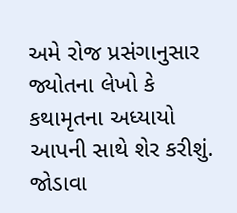અમે રોજ પ્રસંગાનુસાર જ્યોતના લેખો કે કથામૃતના અધ્યાયો આપની સાથે શેર કરીશું. જોડાવા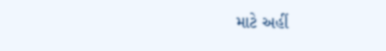માટે અહીં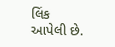લિંક આપેલી છે.